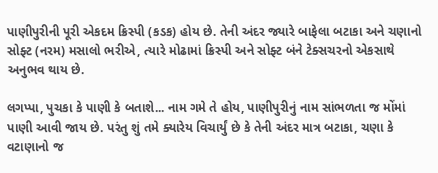પાણીપુરીની પૂરી એકદમ ક્રિસ્પી (કડક) હોય છે. તેની અંદર જ્યારે બાફેલા બટાકા અને ચણાનો સોફ્ટ (નરમ) મસાલો ભરીએ, ત્યારે મોઢામાં ક્રિસ્પી અને સોફ્ટ બંને ટેક્સચરનો એકસાથે અનુભવ થાય છે.

લગપ્પા, પુચકા કે પાણી કે બતાશે... નામ ગમે તે હોય, પાણીપુરીનું નામ સાંભળતા જ મોંમાં પાણી આવી જાય છે. પરંતુ શું તમે ક્યારેય વિચાર્યું છે કે તેની અંદર માત્ર બટાકા, ચણા કે વટાણાનો જ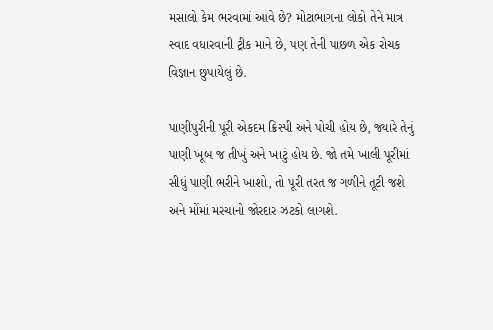મસાલો કેમ ભરવામાં આવે છે? મોટાભાગના લોકો તેને માત્ર સ્વાદ વધારવાની ટ્રીક માને છે, પણ તેની પાછળ એક રોચક વિજ્ઞાન છુપાયેલું છે.

પાણીપુરીની પૂરી એકદમ ક્રિસ્પી અને પોચી હોય છે, જ્યારે તેનું પાણી ખૂબ જ તીખું અને ખાટું હોય છે. જો તમે ખાલી પૂરીમાં સીધું પાણી ભરીને ખાશો, તો પૂરી તરત જ ગળીને તૂટી જશે અને મોંમાં મરચાનો જોરદાર ઝટકો લાગશે.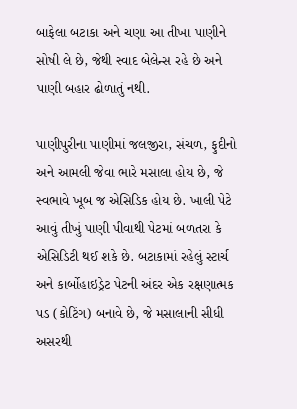બાફેલા બટાકા અને ચણા આ તીખા પાણીને સોષી લે છે, જેથી સ્વાદ બેલેન્સ રહે છે અને પાણી બહાર ઢોળાતું નથી.

પાણીપુરીના પાણીમાં જલજીરા, સંચળ, ફુદીનો અને આમલી જેવા ભારે મસાલા હોય છે, જે સ્વભાવે ખૂબ જ એસિડિક હોય છે. ખાલી પેટે આવું તીખું પાણી પીવાથી પેટમાં બળતરા કે એસિડિટી થઈ શકે છે. બટાકામાં રહેલું સ્ટાર્ચ અને કાર્બોહાઇડ્રેટ પેટની અંદર એક રક્ષણાત્મક પડ (કોટિંગ) બનાવે છે, જે મસાલાની સીધી અસરથી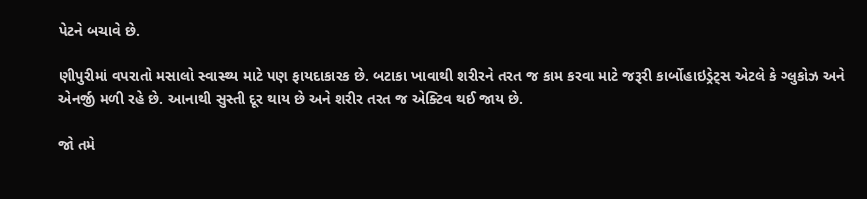પેટને બચાવે છે.

ણીપુરીમાં વપરાતો મસાલો સ્વાસ્થ્ય માટે પણ ફાયદાકારક છે. બટાકા ખાવાથી શરીરને તરત જ કામ કરવા માટે જરૂરી કાર્બોહાઇડ્રેટ્સ એટલે કે ગ્લુકોઝ અને એનર્જી મળી રહે છે. આનાથી સુસ્તી દૂર થાય છે અને શરીર તરત જ એક્ટિવ થઈ જાય છે.

જો તમે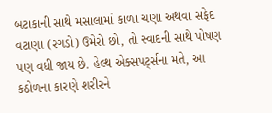બટાકાની સાથે મસાલામાં કાળા ચણા અથવા સફેદ વટાણા (રગડો) ઉમેરો છો, તો સ્વાદની સાથે પોષણ પણ વધી જાય છે. હેલ્થ એક્સપર્ટ્સના મતે, આ કઠોળના કારણે શરીરને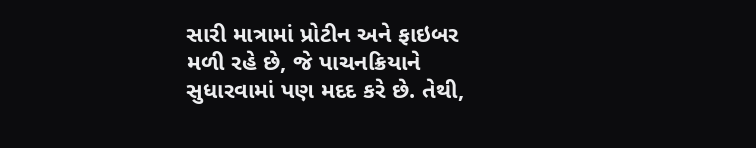સારી માત્રામાં પ્રોટીન અને ફાઇબર મળી રહે છે, જે પાચનક્રિયાને સુધારવામાં પણ મદદ કરે છે. તેથી,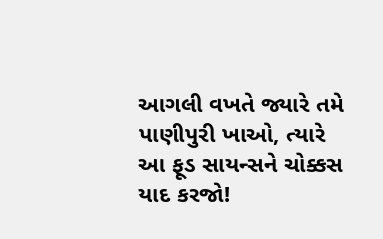આગલી વખતે જ્યારે તમે પાણીપુરી ખાઓ, ત્યારે આ ફૂડ સાયન્સને ચોક્કસ યાદ કરજો!